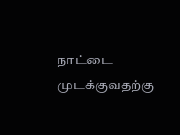நாட்டை முடக்குவதற்கு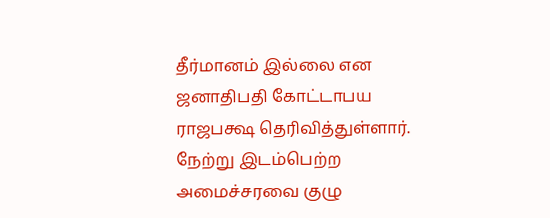தீர்மானம் இல்லை என ஜனாதிபதி கோட்டாபய ராஜபக்ஷ தெரிவித்துள்ளார்.
நேற்று இடம்பெற்ற அமைச்சரவை குழு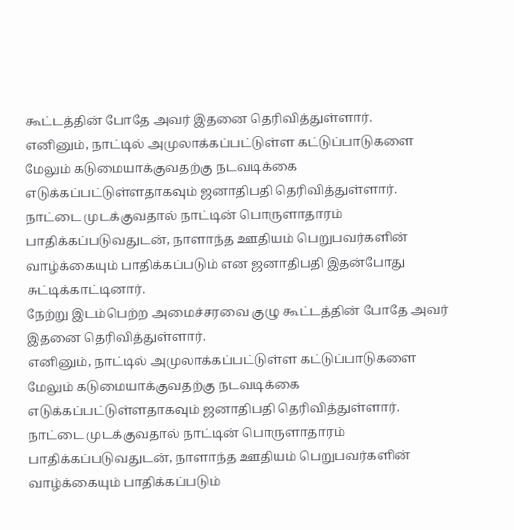கூட்டத்தின் போதே அவர் இதனை தெரிவித்துள்ளார்.
எனினும், நாட்டில் அமுலாக்கப்பட்டுள்ள கட்டுப்பாடுகளை மேலும் கடுமையாக்குவதற்கு நடவடிக்கை எடுக்கப்பட்டுள்ளதாகவும் ஜனாதிபதி தெரிவித்துள்ளார்.
நாட்டை முடக்குவதால் நாட்டின் பொருளாதாரம் பாதிக்கப்படுவதுடன், நாளாந்த ஊதியம் பெறுபவர்களின் வாழ்க்கையும் பாதிக்கப்படும் என ஜனாதிபதி இதன்போது சுட்டிக்காட்டினார்.
நேற்று இடம்பெற்ற அமைச்சரவை குழு கூட்டத்தின் போதே அவர் இதனை தெரிவித்துள்ளார்.
எனினும், நாட்டில் அமுலாக்கப்பட்டுள்ள கட்டுப்பாடுகளை மேலும் கடுமையாக்குவதற்கு நடவடிக்கை எடுக்கப்பட்டுள்ளதாகவும் ஜனாதிபதி தெரிவித்துள்ளார்.
நாட்டை முடக்குவதால் நாட்டின் பொருளாதாரம் பாதிக்கப்படுவதுடன், நாளாந்த ஊதியம் பெறுபவர்களின் வாழ்க்கையும் பாதிக்கப்படும்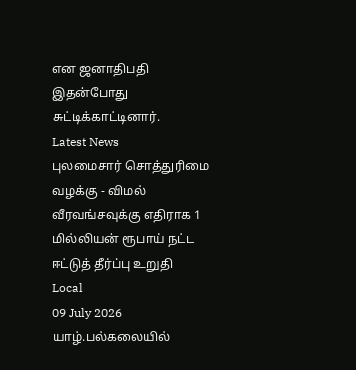என ஜனாதிபதி இதன்போது சுட்டிக்காட்டினார்.
Latest News
புலமைசார் சொத்துரிமை வழக்கு - விமல் வீரவங்சவுக்கு எதிராக 1 மில்லியன் ரூபாய் நட்ட ஈட்டுத் தீர்ப்பு உறுதி
Local
09 July 2026
யாழ்.பல்கலையில்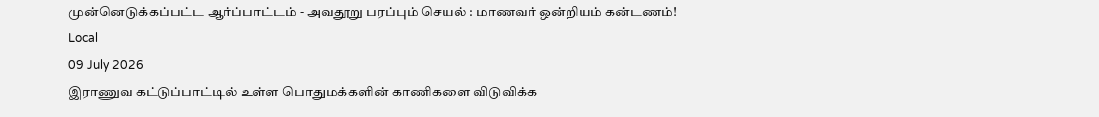முன்னெடுக்கப்பட்ட ஆர்ப்பாட்டம் - அவதூறு பரப்பும் செயல் : மாணவர் ஒன்றியம் கன்டணம்!
Local
09 July 2026
இராணுவ கட்டுப்பாட்டில் உள்ள பொதுமக்களின் காணிகளை விடுவிக்க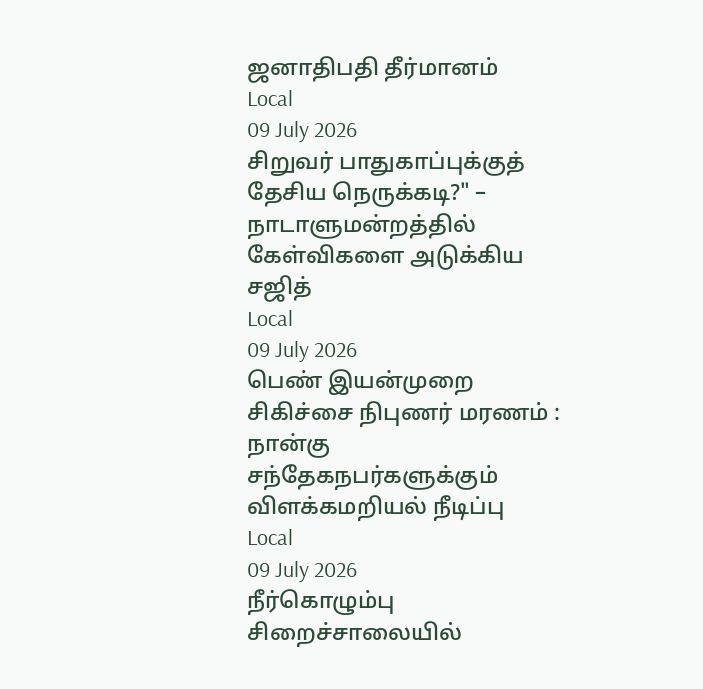ஜனாதிபதி தீர்மானம்
Local
09 July 2026
சிறுவர் பாதுகாப்புக்குத் தேசிய நெருக்கடி?" – நாடாளுமன்றத்தில் கேள்விகளை அடுக்கிய சஜித்
Local
09 July 2026
பெண் இயன்முறை சிகிச்சை நிபுணர் மரணம் : நான்கு சந்தேகநபர்களுக்கும் விளக்கமறியல் நீடிப்பு
Local
09 July 2026
நீர்கொழும்பு சிறைச்சாலையில்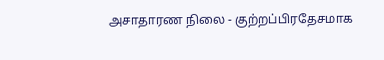அசாதாரண நிலை - குற்றப்பிரதேசமாக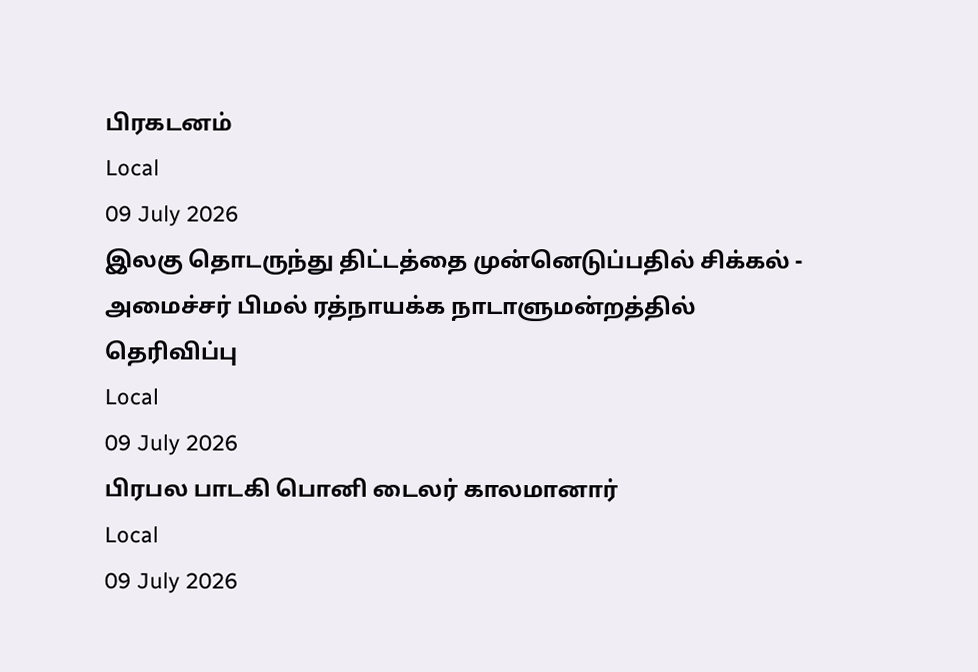பிரகடனம்
Local
09 July 2026
இலகு தொடருந்து திட்டத்தை முன்னெடுப்பதில் சிக்கல் - அமைச்சர் பிமல் ரத்நாயக்க நாடாளுமன்றத்தில் தெரிவிப்பு
Local
09 July 2026
பிரபல பாடகி பொனி டைலர் காலமானார்
Local
09 July 2026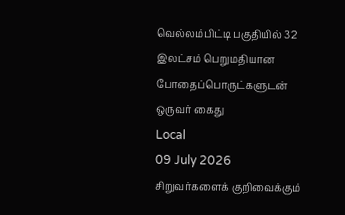வெல்லம்பிட்டி பகுதியில் 32 இலட்சம் பெறுமதியான போதைப்பொருட்களுடன் ஒருவர் கைது
Local
09 July 2026
சிறுவர்களைக் குறிவைக்கும்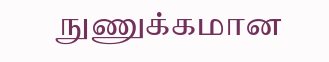நுணுக்கமான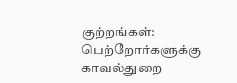குற்றங்கள்: பெற்றோர்களுக்கு காவல்துறை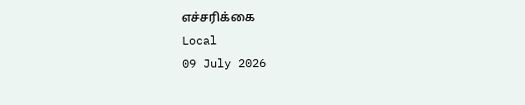எச்சரிக்கை
Local
09 July 2026